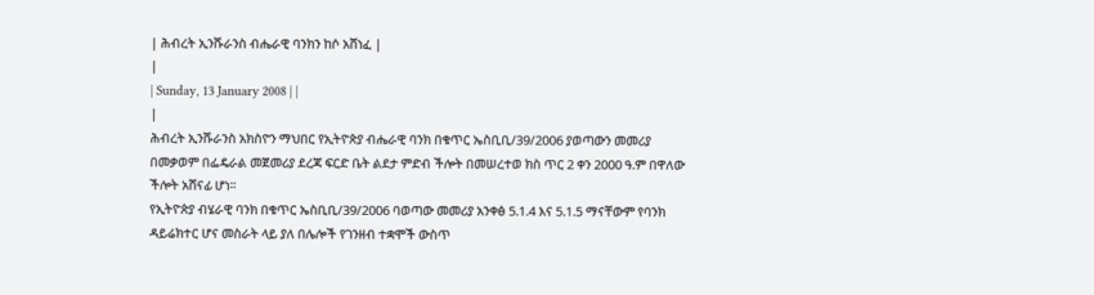| ሕብረት ኢንሹራንስ ብሔራዊ ባንክን ከሶ አሸነፈ |
|
| Sunday, 13 January 2008 | |
|
ሕብረት ኢንሹራንስ አክስዮን ማህበር የኢትዮጵያ ብሔራዊ ባንክ በቁጥር ኤስቢቢ/39/2006 ያወጣውን መመሪያ በመቃወም በፌዴራል መጀመሪያ ደረጃ ፍርድ ቤት ልደታ ምድብ ችሎት በመሠረተወ ክስ ጥር 2 ቀን 2000 ዓ.ም በዋለው ችሎት አሸናፊ ሆነ፡፡
የኢትዮጵያ ብሄራዊ ባንክ በቁጥር ኤስቢቢ/39/2006 ባወጣው መመሪያ አንቀፅ 5.1.4 እና 5.1.5 ማናቸውም የባንክ ዳይሬክተር ሆና መስራት ላይ ያለ በሌሎች የገንዘብ ተቋሞች ውስጥ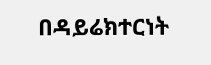በዳይሬክተርነት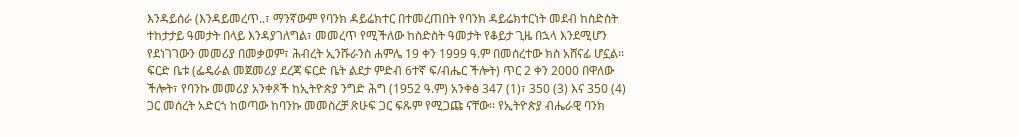እንዳይሰራ (እንዳይመረጥ..፣ ማንኛውም የባንክ ዳይሬክተር በተመረጠበት የባንክ ዳይሬክተርነት መደብ ከስድስት ተከታታይ ዓመታት በላይ እንዳያገለግል፣ መመረጥ የሚችለው ከስድስት ዓመታት የቆይታ ጊዜ በኋላ እንደሚሆን የደነገገውን መመሪያ በመቃወም፣ ሕብረት ኢንሹራንስ ሐምሌ 19 ቀን 1999 ዓ.ም በመሰረተው ክስ አሸናፊ ሆኗል፡፡ ፍርድ ቤቱ (ፌዴራል መጀመሪያ ደረጃ ፍርድ ቤት ልደታ ምድብ 6ተኛ ፍ/ብሔር ችሎት) ጥር 2 ቀን 2000 በዋለው ችሎት፣ የባንኩ መመሪያ አንቀጾች ከኢትዮጵያ ንግድ ሕግ (1952 ዓ.ም) አንቀፅ 347 (1)፣ 350 (3) እና 350 (4) ጋር መሰረት አድርጎ ከወጣው ከባንኩ መመስረቻ ጽሁፍ ጋር ፍጹም የሚጋጩ ናቸው፡፡ የኢትዮጵያ ብሔራዊ ባንክ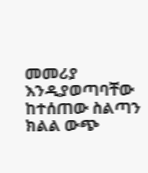መመሪያ እንዲያወጣባቸው ከተሰጠው ስልጣን ክልል ውጭ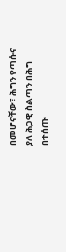በመሆናቸው፣ ሕግን የጣሱና ያለ ሕጋዊ ስልጣን በሕግ በተሰጡ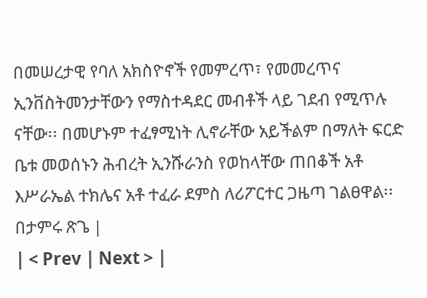በመሠረታዊ የባለ አክስዮኖች የመምረጥ፣ የመመረጥና ኢንቨስትመንታቸውን የማስተዳደር መብቶች ላይ ገደብ የሚጥሉ ናቸው፡፡ በመሆኑም ተፈፃሚነት ሊኖራቸው አይችልም በማለት ፍርድ ቤቱ መወሰኑን ሕብረት ኢንሹራንስ የወከላቸው ጠበቆች አቶ እሥራኤል ተክሌና አቶ ተፈራ ደምስ ለሪፖርተር ጋዜጣ ገልፀዋል፡፡ በታምሩ ጽጌ |
| < Prev | Next > |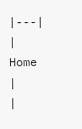|---|
| Home |
|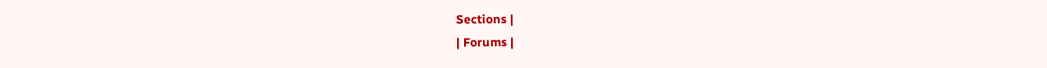Sections |
| Forums |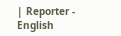| Reporter - English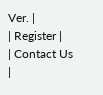Ver. |
| Register |
| Contact Us |